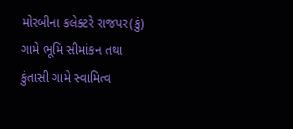મોરબીના કલેક્ટરે રાજપર(કું) ગામે ભૂમિ સીમાંકન તથા કુંતાસી ગામે સ્વામિત્વ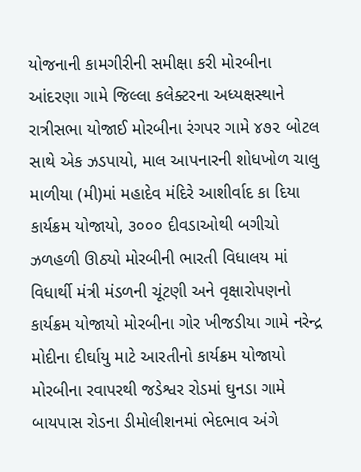યોજનાની કામગીરીની સમીક્ષા કરી મોરબીના આંદરણા ગામે જિલ્લા કલેક્ટરના અધ્યક્ષસ્થાને રાત્રીસભા યોજાઈ મોરબીના રંગપર ગામે ૪૭૨ બોટલ સાથે એક ઝડપાયો, માલ આપનારની શોધખોળ ચાલુ માળીયા (મી)માં મહાદેવ મંદિરે આશીર્વાદ કા દિયા કાર્યક્રમ યોજાયો, ૩૦૦૦ દીવડાઓથી બગીચો ઝળહળી ઊઠ્યો મોરબીની ભારતી વિધાલય માં વિધાર્થી મંત્રી મંડળની ચૂંટણી અને વૃક્ષારોપણનો કાર્યક્રમ યોજાયો મોરબીના ગોર ખીજડીયા ગામે નરેન્દ્ર મોદીના દીર્ઘાયુ માટે આરતીનો કાર્યક્રમ યોજાયો મોરબીના રવાપરથી જડેશ્વર રોડમાં ઘુનડા ગામે બાયપાસ રોડના ડીમોલીશનમાં ભેદભાવ અંગે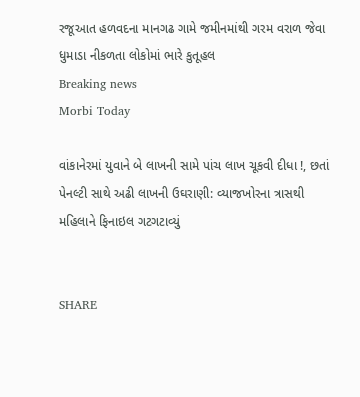રજૂઆત હળવદના માનગઢ ગામે જમીનમાંથી ગરમ વરાળ જેવા ધુમાડા નીકળતા લોકોમાં ભારે કુતૂહલ
Breaking news
Morbi Today

વાંકાનેરમાં યુવાને બે લાખની સામે પાંચ લાખ ચૂકવી દીધા !, છતાં પેનલ્ટી સાથે અઢી લાખની ઉઘરાણી: વ્યાજખોરના ત્રાસથી મહિલાને ફિનાઇલ ગટગટાવ્યું


SHARE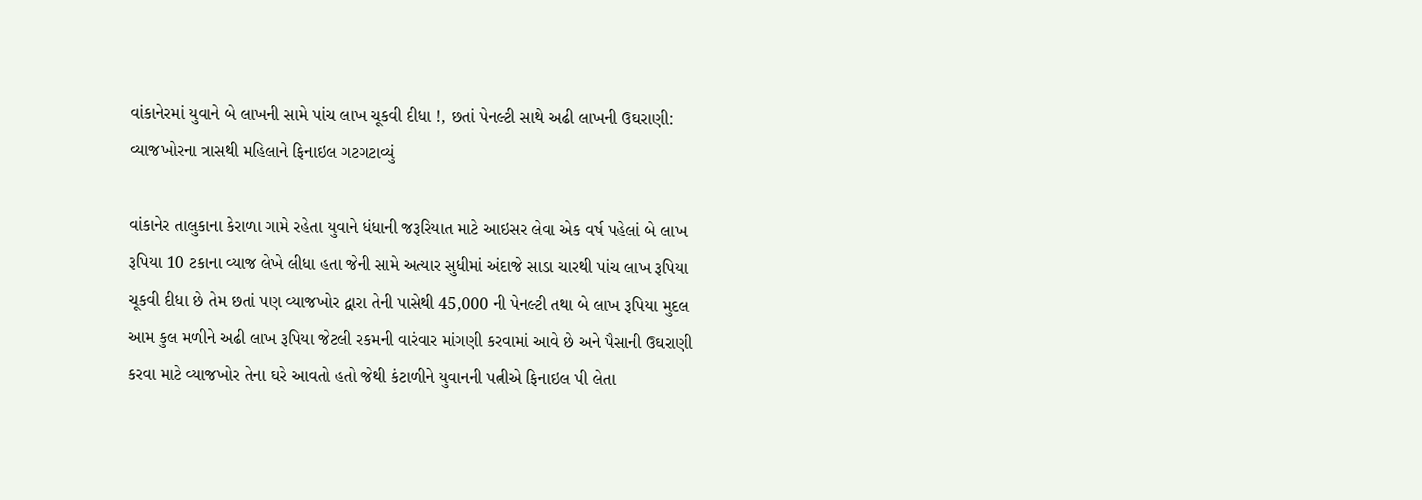વાંકાનેરમાં યુવાને બે લાખની સામે પાંચ લાખ ચૂકવી દીધા !, છતાં પેનલ્ટી સાથે અઢી લાખની ઉઘરાણી: વ્યાજખોરના ત્રાસથી મહિલાને ફિનાઇલ ગટગટાવ્યું

વાંકાનેર તાલુકાના કેરાળા ગામે રહેતા યુવાને ધંધાની જરૂરિયાત માટે આઇસર લેવા એક વર્ષ પહેલાં બે લાખ રૂપિયા 10 ટકાના વ્યાજ લેખે લીધા હતા જેની સામે અત્યાર સુધીમાં અંદાજે સાડા ચારથી પાંચ લાખ રૂપિયા ચૂકવી દીધા છે તેમ છતાં પણ વ્યાજખોર દ્વારા તેની પાસેથી 45,000 ની પેનલ્ટી તથા બે લાખ રૂપિયા મુદલ આમ કુલ મળીને અઢી લાખ રૂપિયા જેટલી રકમની વારંવાર માંગણી કરવામાં આવે છે અને પૈસાની ઉઘરાણી કરવા માટે વ્યાજખોર તેના ઘરે આવતો હતો જેથી કંટાળીને યુવાનની પત્નીએ ફિનાઇલ પી લેતા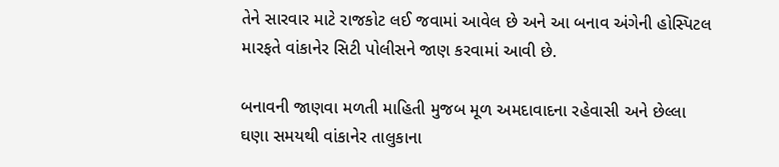તેને સારવાર માટે રાજકોટ લઈ જવામાં આવેલ છે અને આ બનાવ અંગેની હોસ્પિટલ મારફતે વાંકાનેર સિટી પોલીસને જાણ કરવામાં આવી છે.

બનાવની જાણવા મળતી માહિતી મુજબ મૂળ અમદાવાદના રહેવાસી અને છેલ્લા ઘણા સમયથી વાંકાનેર તાલુકાના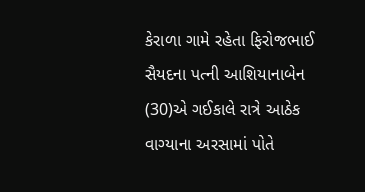કેરાળા ગામે રહેતા ફિરોજભાઈ સૈયદના પત્ની આશિયાનાબેન (30)એ ગઈકાલે રાત્રે આઠેક વાગ્યાના અરસામાં પોતે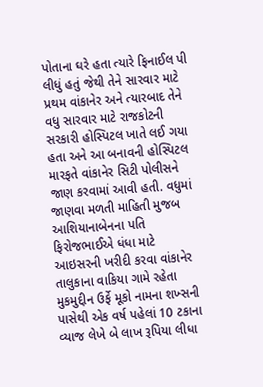પોતાના ઘરે હતા ત્યારે ફિનાઈલ પી લીધું હતું જેથી તેને સારવાર માટે પ્રથમ વાંકાનેર અને ત્યારબાદ તેને વધુ સારવાર માટે રાજકોટની સરકારી હોસ્પિટલ ખાતે લઈ ગયા હતા અને આ બનાવની હોસ્પિટલ મારફતે વાંકાનેર સિટી પોલીસને જાણ કરવામાં આવી હતી. વધુમાં જાણવા મળતી માહિતી મુજબ આશિયાનાબેનના પતિ ફિરોજભાઈએ ધંધા માટે આઇસરની ખરીદી કરવા વાંકાનેર તાલુકાના વાકિયા ગામે રહેતા મુકમુદ્દીન ઉર્ફે મૂકો નામના શખ્સની પાસેથી એક વર્ષ પહેલાં 10 ટકાના વ્યાજ લેખે બે લાખ રૂપિયા લીધા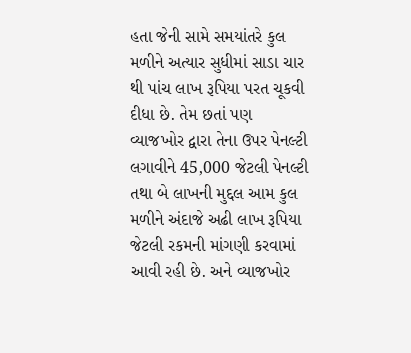હતા જેની સામે સમયાંતરે કુલ મળીને અત્યાર સુધીમાં સાડા ચાર થી પાંચ લાખ રૂપિયા પરત ચૂકવી દીધા છે. તેમ છતાં પણ વ્યાજખોર દ્વારા તેના ઉપર પેનલ્ટી લગાવીને 45,000 જેટલી પેનલ્ટી તથા બે લાખની મુદ્દલ આમ કુલ મળીને અંદાજે અઢી લાખ રૂપિયા જેટલી રકમની માંગણી કરવામાં આવી રહી છે. અને વ્યાજખોર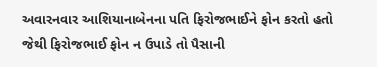અવારનવાર આશિયાનાબેનના પતિ ફિરોજભાઈને ફોન કરતો હતો જેથી ફિરોજભાઈ ફોન ન ઉપાડે તો પૈસાની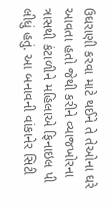ઉઘરાણી કરવા માટે થઈને તે તેઓના ઘરે આવતા હતો જેથી કરીને વ્યાજખોરના ત્રાસથી કંટાળીને મહિલાએ ફિનાઇલ પી લીધું હતું. આ બનાવની વાંકાનેર સિટી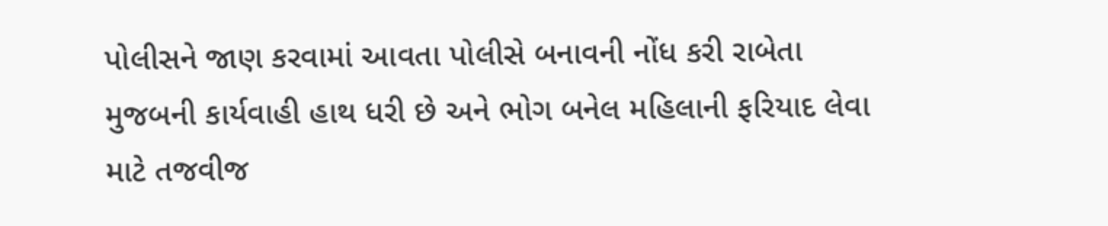પોલીસને જાણ કરવામાં આવતા પોલીસે બનાવની નોંધ કરી રાબેતા મુજબની કાર્યવાહી હાથ ધરી છે અને ભોગ બનેલ મહિલાની ફરિયાદ લેવા માટે તજવીજ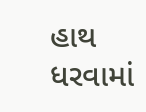હાથ ધરવામાં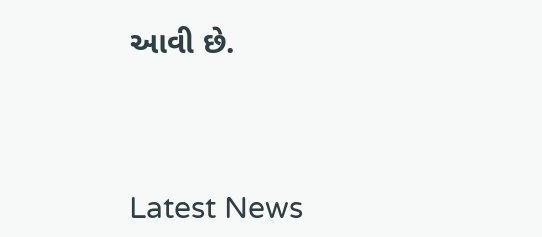આવી છે.




Latest News